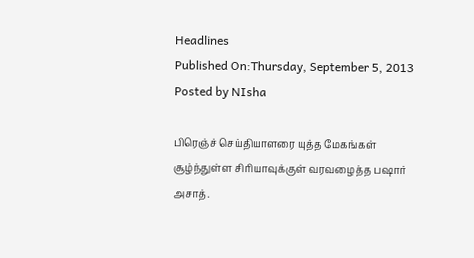Headlines
Published On:Thursday, September 5, 2013
Posted by NIsha

பிரெஞ்ச் செய்தியாளரை யுத்த மேகங்கள் சூழ்ந்துள்ள சிரியாவுக்குள் வரவழைத்த பஷார் அசாத்.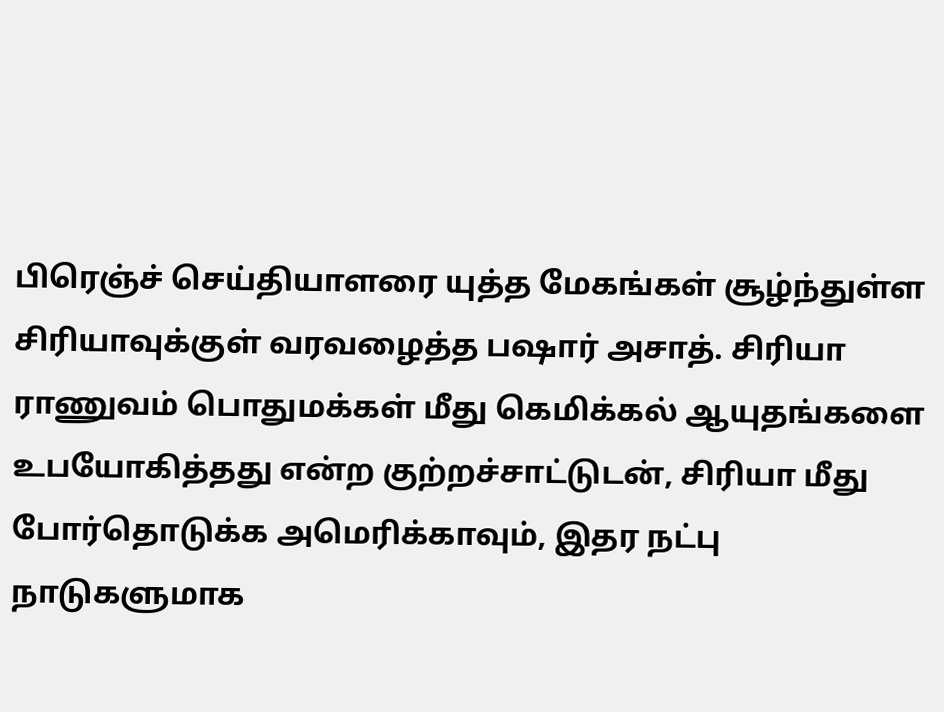பிரெஞ்ச் செய்தியாளரை யுத்த மேகங்கள் சூழ்ந்துள்ள சிரியாவுக்குள் வரவழைத்த பஷார் அசாத். சிரியா ராணுவம் பொதுமக்கள் மீது கெமிக்கல் ஆயுதங்களை உபயோகித்தது என்ற குற்றச்சாட்டுடன், சிரியா மீது போர்தொடுக்க அமெரிக்காவும், இதர நட்பு நாடுகளுமாக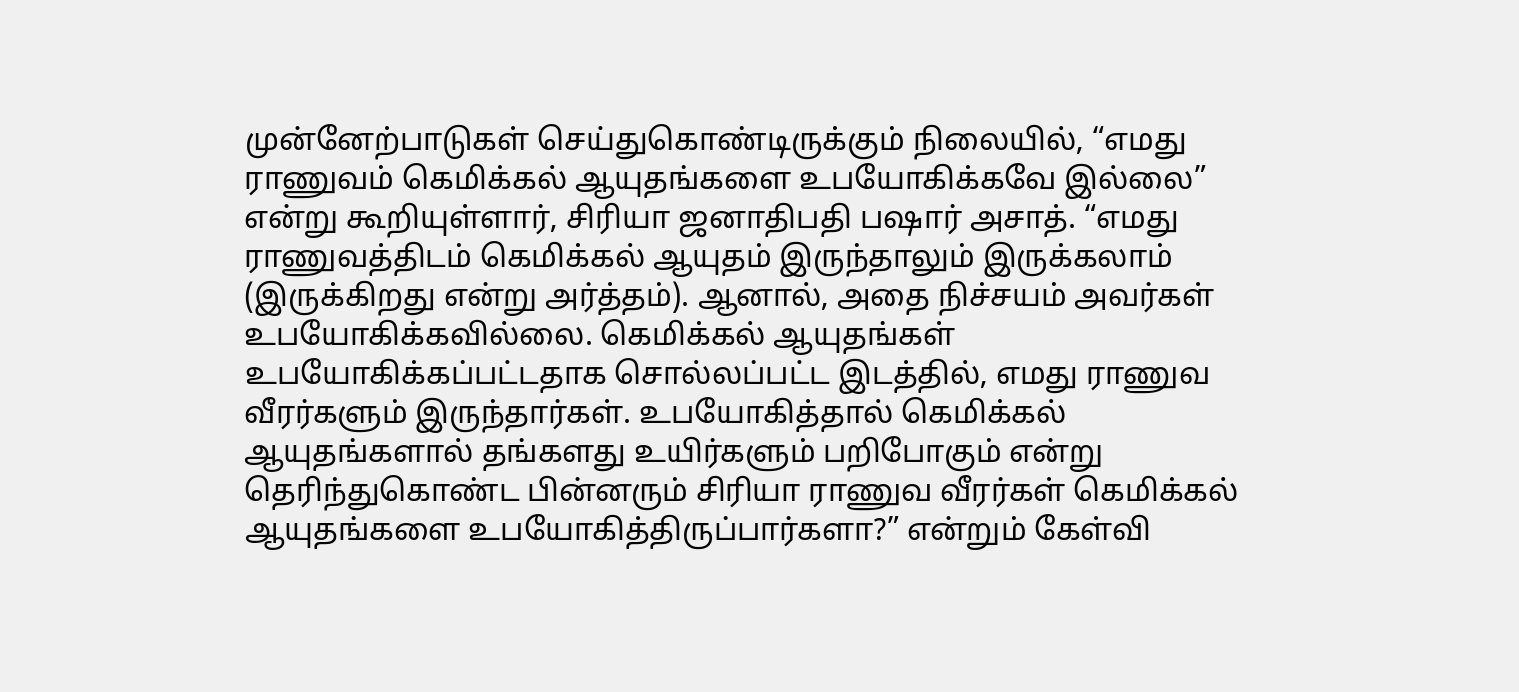முன்னேற்பாடுகள் செய்துகொண்டிருக்கும் நிலையில், “எமது ராணுவம் கெமிக்கல் ஆயுதங்களை உபயோகிக்கவே இல்லை” என்று கூறியுள்ளார், சிரியா ஜனாதிபதி பஷார் அசாத். “எமது ராணுவத்திடம் கெமிக்கல் ஆயுதம் இருந்தாலும் இருக்கலாம் (இருக்கிறது என்று அர்த்தம்). ஆனால், அதை நிச்சயம் அவர்கள் உபயோகிக்கவில்லை. கெமிக்கல் ஆயுதங்கள் உபயோகிக்கப்பட்டதாக சொல்லப்பட்ட இடத்தில், எமது ராணுவ வீரர்களும் இருந்தார்கள். உபயோகித்தால் கெமிக்கல் ஆயுதங்களால் தங்களது உயிர்களும் பறிபோகும் என்று தெரிந்துகொண்ட பின்னரும் சிரியா ராணுவ வீரர்கள் கெமிக்கல் ஆயுதங்களை உபயோகித்திருப்பார்களா?” என்றும் கேள்வி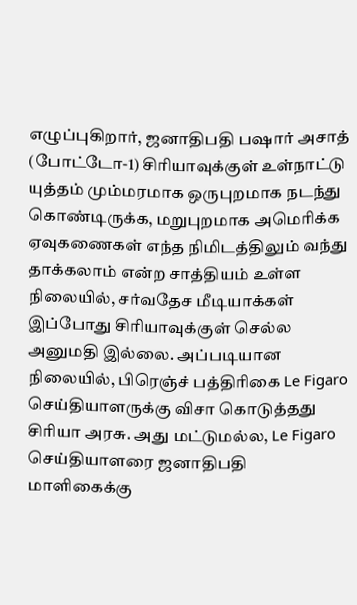எழுப்புகிறார், ஜனாதிபதி பஷார் அசாத் (போட்டோ-1) சிரியாவுக்குள் உள்நாட்டு யுத்தம் மும்மரமாக ஒருபுறமாக நடந்து கொண்டிருக்க, மறுபுறமாக அமெரிக்க ஏவுகணைகள் எந்த நிமிடத்திலும் வந்து தாக்கலாம் என்ற சாத்தியம் உள்ள நிலையில், சர்வதேச மீடியாக்கள் இப்போது சிரியாவுக்குள் செல்ல அனுமதி இல்லை. அப்படியான நிலையில், பிரெஞ்ச் பத்திரிகை Le Figaro செய்தியாளருக்கு விசா கொடுத்தது சிரியா அரசு. அது மட்டுமல்ல, Le Figaro செய்தியாளரை ஜனாதிபதி மாளிகைக்கு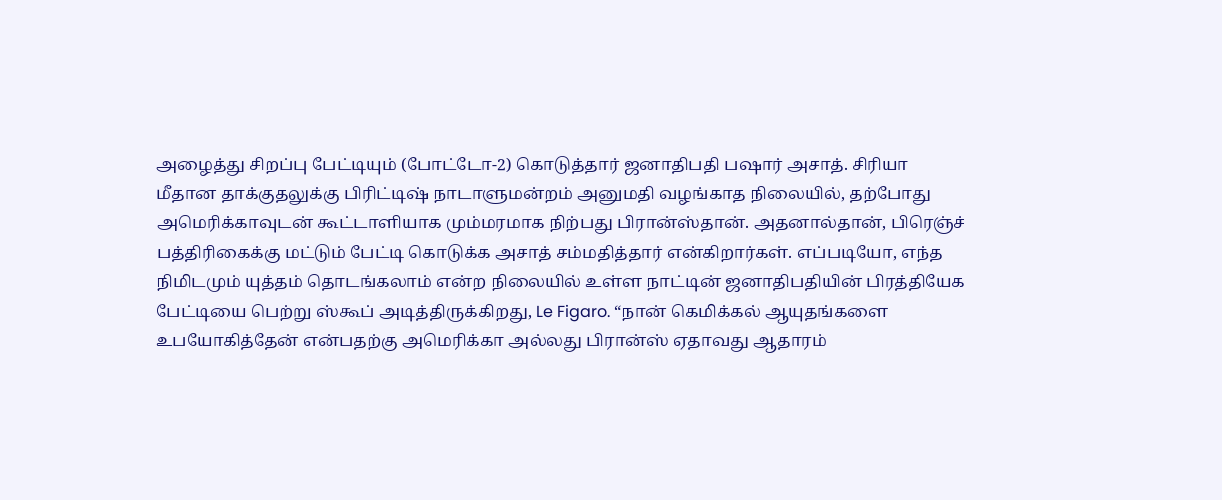அழைத்து சிறப்பு பேட்டியும் (போட்டோ-2) கொடுத்தார் ஜனாதிபதி பஷார் அசாத். சிரியா மீதான தாக்குதலுக்கு பிரிட்டிஷ் நாடாளுமன்றம் அனுமதி வழங்காத நிலையில், தற்போது அமெரிக்காவுடன் கூட்டாளியாக மும்மரமாக நிற்பது பிரான்ஸ்தான். அதனால்தான், பிரெஞ்ச் பத்திரிகைக்கு மட்டும் பேட்டி கொடுக்க அசாத் சம்மதித்தார் என்கிறார்கள். எப்படியோ, எந்த நிமிடமும் யுத்தம் தொடங்கலாம் என்ற நிலையில் உள்ள நாட்டின் ஜனாதிபதியின் பிரத்தியேக பேட்டியை பெற்று ஸ்கூப் அடித்திருக்கிறது, Le Figaro. “நான் கெமிக்கல் ஆயுதங்களை உபயோகித்தேன் என்பதற்கு அமெரிக்கா அல்லது பிரான்ஸ் ஏதாவது ஆதாரம்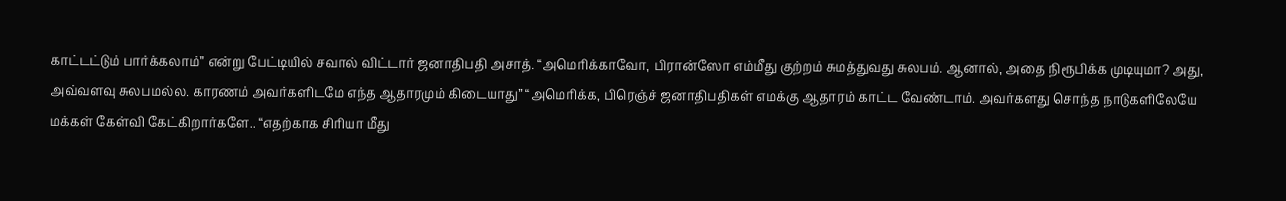காட்டட்டும் பார்க்கலாம்” என்று பேட்டியில் சவால் விட்டார் ஜனாதிபதி அசாத். “அமெரிக்காவோ, பிரான்ஸோ எம்மீது குற்றம் சுமத்துவது சுலபம். ஆனால், அதை நிரூபிக்க முடியுமா? அது, அவ்வளவு சுலபமல்ல. காரணம் அவர்களிடமே எந்த ஆதாரமும் கிடையாது” “அமெரிக்க, பிரெஞ்ச் ஜனாதிபதிகள் எமக்கு ஆதாரம் காட்ட வேண்டாம். அவர்களது சொந்த நாடுகளிலேயே மக்கள் கேள்வி கேட்கிறார்களே.. “எதற்காக சிரியா மீது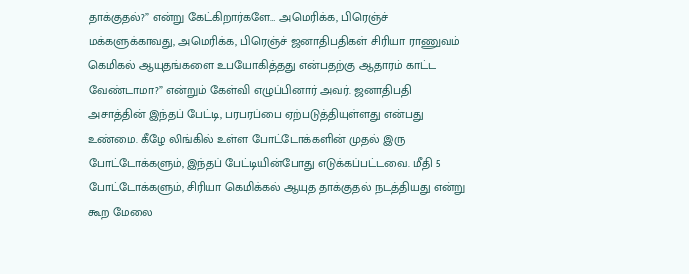தாக்குதல்?” என்று கேட்கிறார்களே… அமெரிக்க, பிரெஞ்ச் மக்களுக்காவது, அமெரிக்க, பிரெஞ்ச் ஜனாதிபதிகள் சிரியா ராணுவம் கெமிகல் ஆயுதங்களை உபயோகித்தது என்பதற்கு ஆதாரம் காட்ட வேண்டாமா?” என்றும் கேள்வி எழுப்பினார் அவர். ஜனாதிபதி அசாத்தின் இந்தப் பேட்டி, பரபரப்பை ஏற்படுத்தியுள்ளது என்பது உண்மை. கீழே லிங்கில் உள்ள போட்டோக்களின் முதல் இரு போட்டோக்களும், இந்தப் பேட்டியின்போது எடுக்கப்பட்டவை. மீதி 5 போட்டோக்களும், சிரியா கெமிக்கல் ஆயுத தாக்குதல் நடத்தியது என்று கூற மேலை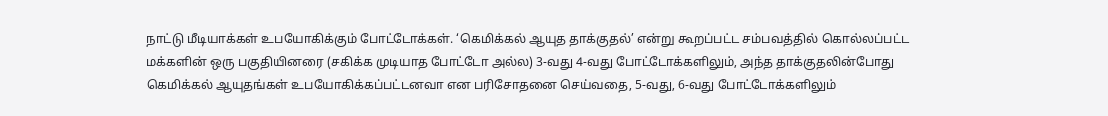நாட்டு மீடியாக்கள் உபயோகிக்கும் போட்டோக்கள். ‘கெமிக்கல் ஆயுத தாக்குதல்’ என்று கூறப்பட்ட சம்பவத்தில் கொல்லப்பட்ட மக்களின் ஒரு பகுதியினரை (சகிக்க முடியாத போட்டோ அல்ல) 3-வது 4-வது போட்டோக்களிலும், அந்த தாக்குதலின்போது கெமிக்கல் ஆயுதங்கள் உபயோகிக்கப்பட்டனவா என பரிசோதனை செய்வதை, 5-வது, 6-வது போட்டோக்களிலும்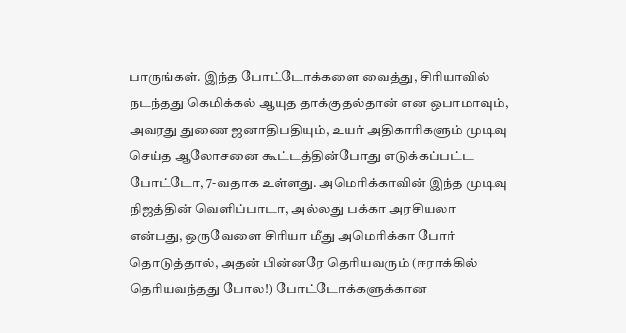பாருங்கள். இந்த போட்டோக்களை வைத்து, சிரியாவில் நடந்தது கெமிக்கல் ஆயுத தாக்குதல்தான் என ஒபாமாவும், அவரது துணை ஜனாதிபதியும், உயர் அதிகாரிகளும் முடிவு செய்த ஆலோசனை கூட்டத்தின்போது எடுக்கப்பட்ட போட்டோ, 7-வதாக உள்ளது. அமெரிக்காவின் இந்த முடிவு நிஜத்தின் வெளிப்பாடா, அல்லது பக்கா அரசியலா என்பது, ஒருவேளை சிரியா மீது அமெரிக்கா போர் தொடுத்தால், அதன் பின்னரே தெரியவரும் (ஈராக்கில் தெரியவந்தது போல!) போட்டோக்களுக்கான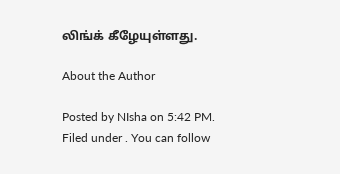லிங்க் கீழேயுள்ளது.

About the Author

Posted by NIsha on 5:42 PM. Filed under . You can follow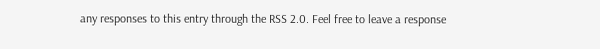any responses to this entry through the RSS 2.0. Feel free to leave a response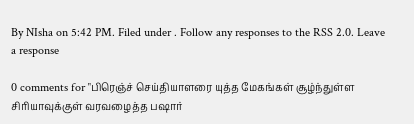By NIsha on 5:42 PM. Filed under . Follow any responses to the RSS 2.0. Leave a response

0 comments for "பிரெஞ்ச் செய்தியாளரை யுத்த மேகங்கள் சூழ்ந்துள்ள சிரியாவுக்குள் வரவழைத்த பஷார்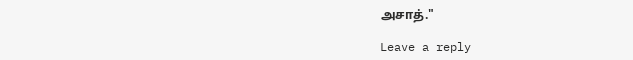அசாத்."

Leave a reply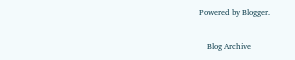Powered by Blogger.

    Blog Archive